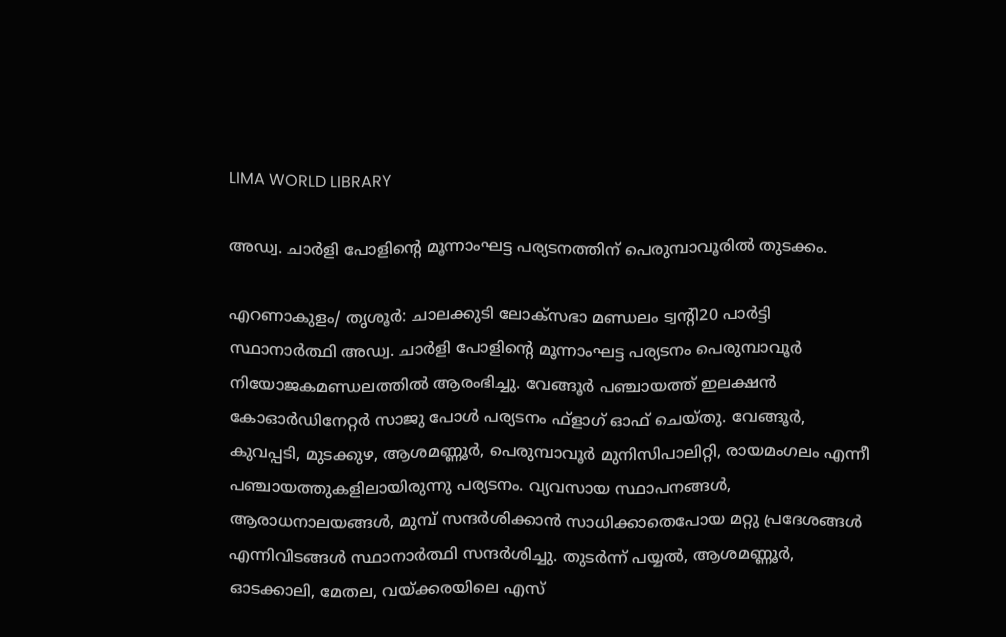LIMA WORLD LIBRARY

അഡ്വ. ചാര്‍ളി പോളിന്റെ മൂന്നാംഘട്ട പര്യടനത്തിന് പെരുമ്പാവൂരില്‍ തുടക്കം.

എറണാകുളം/ തൃശൂർ: ചാലക്കുടി ലോക്‌സഭാ മണ്ഡലം ട്വന്റി20 പാര്‍ട്ടി സ്ഥാനാര്‍ത്ഥി അഡ്വ. ചാര്‍ളി പോളിന്റെ മൂന്നാംഘട്ട പര്യടനം പെരുമ്പാവൂര്‍ നിയോജകമണ്ഡലത്തില്‍ ആരംഭിച്ചു. വേങ്ങൂര്‍ പഞ്ചായത്ത് ഇലക്ഷന്‍ കോഓര്‍ഡിനേറ്റര്‍ സാജു പോള്‍ പര്യടനം ഫ്‌ളാഗ് ഓഫ് ചെയ്തു. വേങ്ങൂര്‍, കുവപ്പടി, മുടക്കുഴ, ആശമണ്ണൂര്‍, പെരുമ്പാവൂര്‍ മുനിസിപാലിറ്റി, രായമംഗലം എന്നീ പഞ്ചായത്തുകളിലായിരുന്നു പര്യടനം. വ്യവസായ സ്ഥാപനങ്ങള്‍, ആരാധനാലയങ്ങള്‍, മുമ്പ് സന്ദര്‍ശിക്കാന്‍ സാധിക്കാതെപോയ മറ്റു പ്രദേശങ്ങള്‍ എന്നിവിടങ്ങള്‍ സ്ഥാനാര്‍ത്ഥി സന്ദര്‍ശിച്ചു. തുടര്‍ന്ന് പയ്യല്‍, ആശമണ്ണൂര്‍, ഓടക്കാലി, മേതല, വയ്ക്കരയിലെ എസ്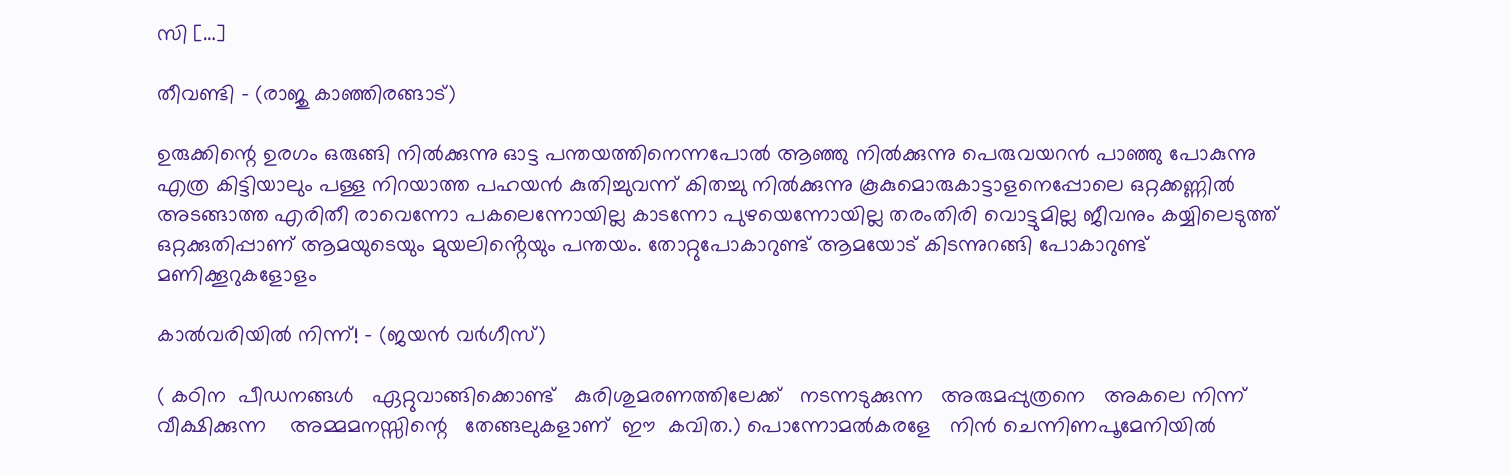സി […]

തീവണ്ടി – (രാജു കാഞ്ഞിരങ്ങാട്)

ഉരുക്കിന്റെ ഉരഗം ഒരുങ്ങി നിൽക്കുന്നു ഓട്ട പന്തയത്തിനെന്നപോൽ ആഞ്ഞു നിൽക്കുന്നു പെരുവയറൻ പാഞ്ഞു പോകുന്നു എത്ര കിട്ടിയാലും പള്ള നിറയാത്ത പഹയൻ കുതിച്ചുവന്ന് കിതച്ചു നിൽക്കുന്നു കൂകുമൊരുകാട്ടാളനെപ്പോലെ ഒറ്റക്കണ്ണിൽ അടങ്ങാത്ത എരിതീ രാവെന്നോ പകലെന്നോയില്ല കാടന്നോ പുഴയെന്നോയില്ല തരംതിരി വൊട്ടുമില്ല ജീവനും കയ്യിലെടുത്ത് ഒറ്റക്കുതിപ്പാണ് ആമയുടെയും മുയലിൻ്റെയും പന്തയം. തോറ്റുപോകാറുണ്ട് ആമയോട് കിടന്നുറങ്ങി പോകാറുണ്ട് മണിക്കൂറുകളോളം

കാൽവരിയിൽ നിന്ന്! – (ജയൻ വർഗീസ്)

( കഠിന  പീഡനങ്ങൾ   ഏറ്റുവാങ്ങിക്കൊണ്ട്   കുരിശുമരണത്തിലേക്ക്   നടന്നടുക്കുന്ന   അരുമപ്പുത്രനെ   അകലെ നിന്ന്  വീക്ഷിക്കുന്ന    അമ്മമനസ്സിന്റെ   തേങ്ങലുകളാണ്  ഈ  കവിത.) പൊന്നോമൽകരളേ   നിൻ ചെന്നിണപൂമേനിയിൽ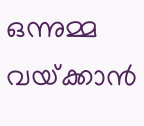ഒന്നുമ്മ  വയ്‌ക്കാൻ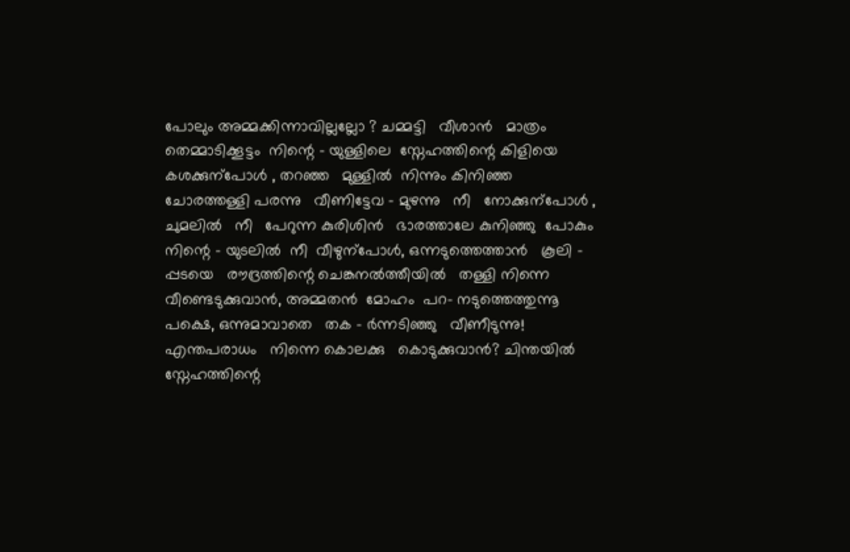പോലും അമ്മക്കിന്നാവില്ലല്ലോ ? ചമ്മട്ടി   വീശാൻ   മാത്രം തെമ്മാടിക്കൂട്ടം  നിന്റെ – യുള്ളിലെ  സ്നേഹത്തിന്റെ കിളിയെ  കശക്കുന്പോൾ , തറഞ്ഞ   മുള്ളിൽ  നിന്നും കിനിഞ്ഞ   ചോരത്തള്ളി പരന്നു   വീണിട്ടേവ – മുഴന്നു   നീ   നോക്കുന്പോൾ , ചുമലിൽ   നീ   പേറുന്ന കുരിശിൻ   ഭാരത്താലേ കുനിഞ്ഞു  പോകും  നിന്റെ – യുടലിൽ  നീ  വീഴുന്പോൾ, ഒന്നടുത്തെത്താൻ   കൂലി – പ്പടയെ   രൗദ്രത്തിന്റെ ചെങ്കനൽത്തീയിൽ   തള്ളി നിന്നെ   വീണ്ടെടുക്കുവാൻ, അമ്മതൻ  മോഹം  പറ- നടുത്തെത്തുന്നൂ   പക്ഷെ, ഒന്നുമാവാതെ   തക – ർന്നടിഞ്ഞു   വീണീടുന്നു! എന്തപരാധം   നിന്നെ കൊലക്കു   കൊടുക്കുവാൻ? ചിന്തയിൽ   സ്നേഹത്തിന്റെ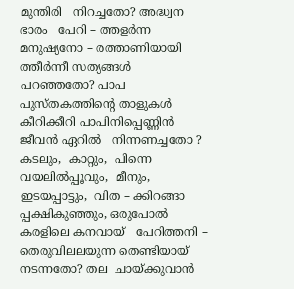മുന്തിരി   നിറച്ചതോ? അദ്ധ്വന   ഭാരം   പേറി – ത്തളർന്ന  മനുഷ്യനോ – രത്താണിയായി   ത്തീർന്നീ സത്യങ്ങൾ   പറഞ്ഞതോ? പാപ  പുസ്തകത്തിന്റെ താളുകൾ   കീറിക്കീറി പാപിനിപ്പെണ്ണിൻ   ജീവൻ ഏറിൽ   നിന്നണച്ചതോ ? കടലും,  കാറ്റും,  പിന്നെ വയലിൽപ്പൂവും,  മീനും, ഇടയപ്പാട്ടും,  വിത – ക്കിറങ്ങാ  പ്പക്ഷികുഞ്ഞും, ഒരുപോൽ   കരളിലെ കനവായ്   പേറിത്തനി – തെരുവിലലയുന്ന തെണ്ടിയായ്   നടന്നതോ? തല  ചായ്‌ക്കുവാൻ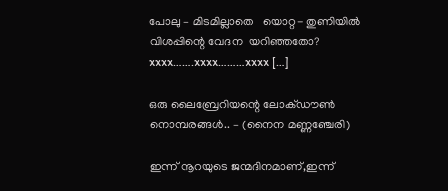പോലു – മിടമില്ലാതെ   യൊറ്റ- തുണിയിൽ   വിശപ്പിന്റെ വേദന  യറിഞ്ഞതോ? xxxx…….xxxx………xxxx […]

ഒരു ലൈബ്രേറിയന്റെ ലോക്ഡൗൺ നൊമ്പരങ്ങൾ.. – (നൈന മണ്ണഞ്ചേരി)

ഇന്ന് നൂറയുടെ ജന്മദിനമാണ്,ഇന്ന്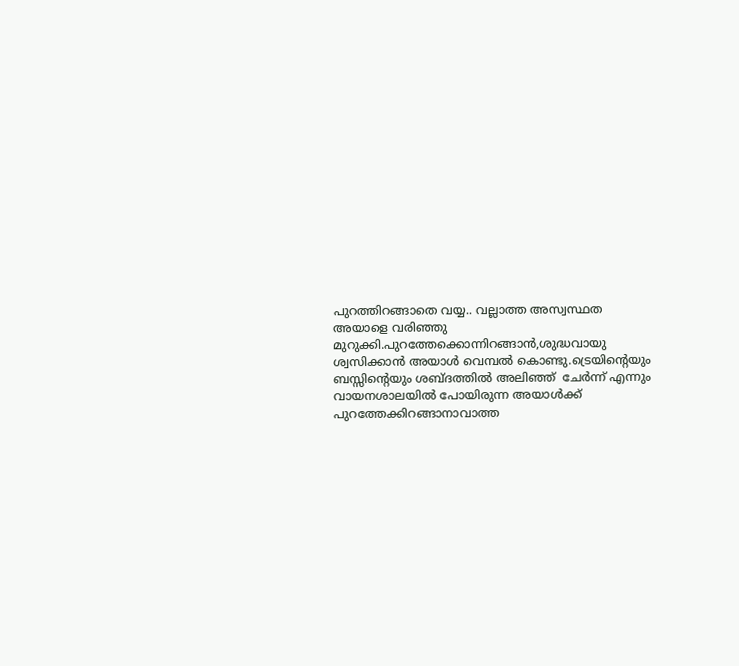പുറത്തിറങ്ങാതെ വയ്യ.. വല്ലാത്ത അസ്വസ്ഥത അയാളെ വരിഞ്ഞു മുറുക്കി.പുറത്തേക്കൊന്നിറങ്ങാൻ,ശുദ്ധവായു ശ്വസിക്കാൻ അയാൾ വെമ്പൽ കൊണ്ടു.ട്രെയിന്റെയും ബസ്സിന്റെയും ശബ്ദത്തിൽ അലിഞ്ഞ്  ചേർന്ന് എന്നും വായനശാലയിൽ പോയിരുന്ന അയാൾക്ക് പുറത്തേക്കിറങ്ങാനാവാത്ത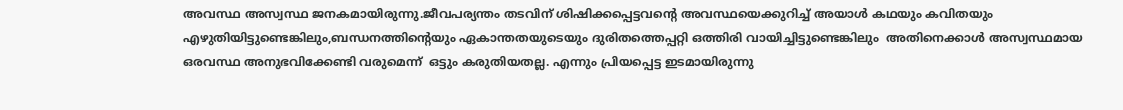അവസ്ഥ അസ്വസ്ഥ ജനകമായിരുന്നു.ജീവപര്യന്തം തടവിന് ശിഷിക്കപ്പെട്ടവന്റെ അവസ്ഥയെക്കുറിച്ച് അയാൾ കഥയും കവിതയും എഴുതിയിട്ടുണ്ടെങ്കിലും,ബന്ധനത്തിന്റെയും ഏകാന്തതയുടെയും ദുരിതത്തെപ്പറ്റി ഒത്തിരി വായിച്ചിട്ടുണ്ടെങ്കിലും  അതിനെക്കാൾ അസ്വസ്ഥമായ ഒരവസ്ഥ അനുഭവിക്കേണ്ടി വരുമെന്ന്  ഒട്ടും കരുതിയതല്ല. എന്നും പ്രിയപ്പെട്ട ഇടമായിരുന്നു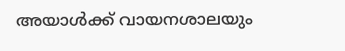അയാൾക്ക് വായനശാലയും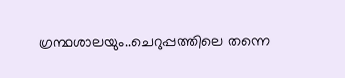ഗ്രന്ഥശാലയും..ചെറുപ്പത്തിലെ തന്നെ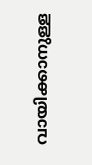വായിക്കാനുള്ള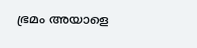ഭ്രമം അയാളെ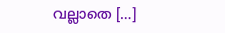വല്ലാതെ […]